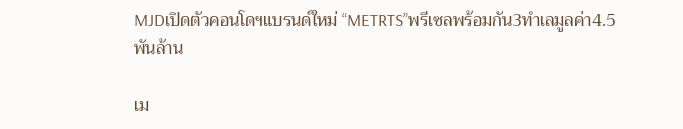MJDเปิดตัวคอนโดฯแบรนด์ใหม่ “METRTS”พรีเซลพร้อมกัน3ทำเลมูลค่า4.5พันล้าน

เม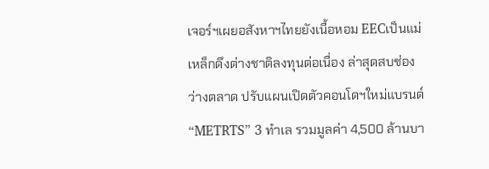เจอร์ฯเผยอสังหาฯไทยยังเนื้อหอม EECเป็นแม่เหล็กดึงต่างชาติลงทุนต่อเนื่อง ล่าสุดสบช่องว่างตลาด ปรับแผนเปิดตัวคอนโดฯใหม่แบรนด์ “METRTS” 3 ทำเล รวมมูลค่า 4,500 ล้านบา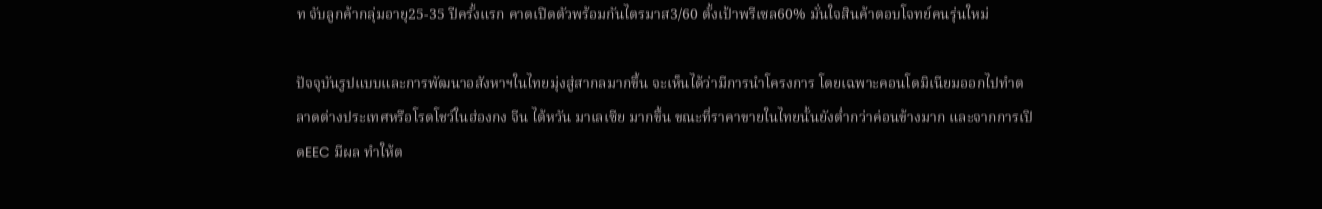ท จับลูกค้ากลุ่มอายุ25-35 ปีครั้งแรก คาดเปิดตัวพร้อมกันไตรมาส3/60 ตั้งเป้าพรีเซล60% มั่นใจสินค้าตอบโจทย์คนรุ่นใหม่

ปัจจุบันรูปแบบและการพัฒนาอสังหาฯในไทยมุ่งสู่สากลมากขึ้น จะเห็นได้ว่ามีการนำโครงการ โดยเฉพาะคอนโดมิเนียมออกไปทำตลาดต่างประเทศหรือโรดโชว์ในฮ่องกง จีน ไต้หวัน มาเลเซีย มากขึ้น ขณะที่ราคาขายในไทยนั้นยังต่ำกว่าค่อนข้างมาก และจากการเปิดEEC มีผล ทำให้ต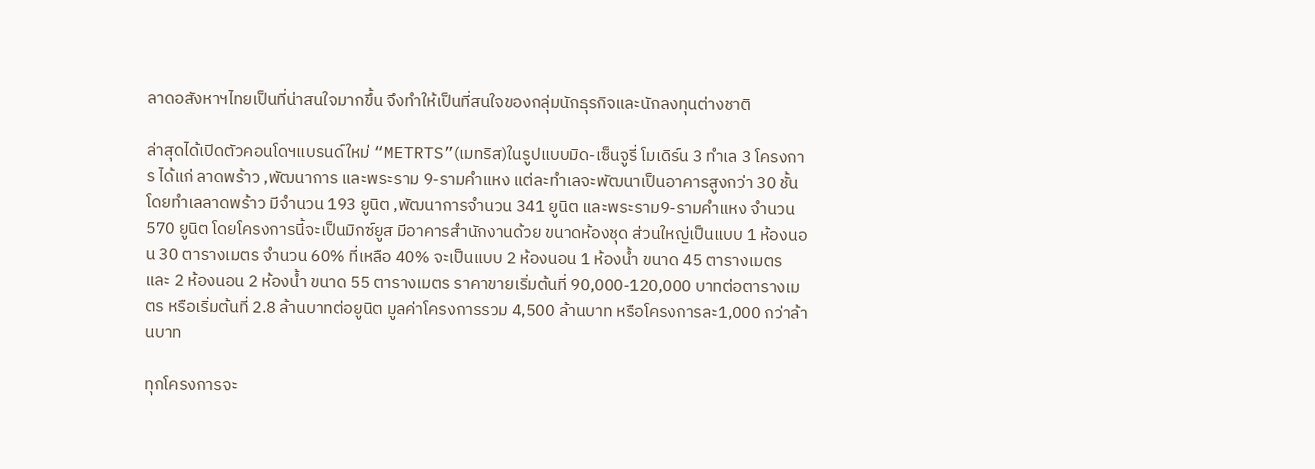ลาดอสังหาฯไทยเป็นที่น่าสนใจมากขึ้น จึงทำให้เป็นที่สนใจของกลุ่มนักธุรกิจและนักลงทุนต่างชาติ

ล่าสุดได้เปิดตัวคอนโดฯแบรนด์ใหม่ “METRTS”(เมทริส)ในรูปแบบมิด-เซ็นจูรี่ โมเดิร์น 3 ทำเล 3 โครงการ ได้แก่ ลาดพร้าว ,พัฒนาการ และพระราม 9-รามคำแหง แต่ละทำเลจะพัฒนาเป็นอาคารสูงกว่า 30 ชั้น โดยทำเลลาดพร้าว มีจำนวน 193 ยูนิต ,พัฒนาการจำนวน 341 ยูนิต และพระราม9-รามคำแหง จำนวน 570 ยูนิต โดยโครงการนี้จะเป็นมิกซ์ยูส มีอาคารสำนักงานด้วย ขนาดห้องชุด ส่วนใหญ่เป็นแบบ 1 ห้องนอน 30 ตารางเมตร จำนวน 60% ที่เหลือ 40% จะเป็นแบบ 2 ห้องนอน 1 ห้องน้ำ ขนาด 45 ตารางเมตร และ 2 ห้องนอน 2 ห้องน้ำ ขนาด 55 ตารางเมตร ราคาขายเริ่มต้นที่ 90,000-120,000 บาทต่อตารางเมตร หรือเริ่มต้นที่ 2.8 ล้านบาทต่อยูนิต มูลค่าโครงการรวม 4,500 ล้านบาท หรือโครงการละ1,000 กว่าล้านบาท

ทุกโครงการจะ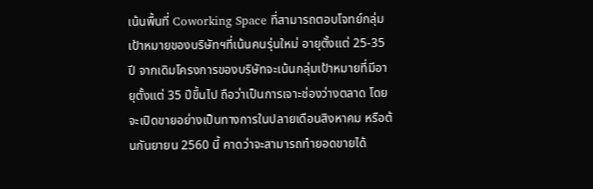เน้นพื้นที่ Coworking Space ที่สามารถตอบโจทย์กลุ่มเป้าหมายของบริษัทฯที่เน้นคนรุ่นใหม่ อายุตั้งแต่ 25-35 ปี จากเดิมโครงการของบริษัทจะเน้นกลุ่มเป้าหมายที่มีอายุตั้งแต่ 35 ปีขึ้นไป ถือว่าเป็นการเจาะช่องว่างตลาด โดยจะเปิดขายอย่างเป็นทางการในปลายเดือนสิงหาคม หรือต้นกันยายน 2560 นี้ คาดว่าจะสามารถทำยอดขายได้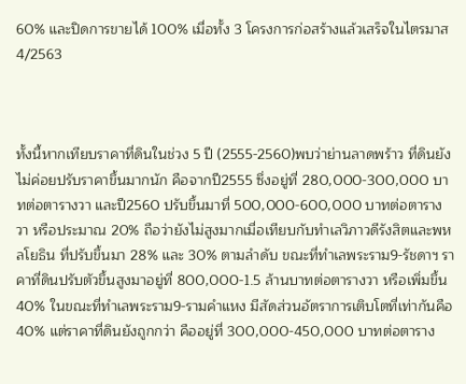60% และปิดการขายได้ 100% เมื่อทั้ง 3 โครงการก่อสร้างแล้วเสร็จในไตรมาส4/2563



ทั้งนี้หากเทียบราคาที่ดินในช่วง 5 ปี (2555-2560)พบว่าย่านลาดพร้าว ที่ดินยังไม่ค่อยปรับราคาขึ้นมากนัก คือจากปี2555 ซึ่งอยู่ที่ 280,000-300,000 บาทต่อตารางวา และปี2560 ปรับขึ้นมาที่ 500,000-600,000 บาทต่อตารางวา หรือประมาณ 20% ถือว่ายังไม่สูงมากเมื่อเทียบกับทำเลวิภาวดีรังสิตและพหลโยธิน ที่ปรับขึ้นมา 28% และ 30% ตามลำดับ ขณะที่ทำเลพระราม9-รัชดาฯ ราคาที่ดินปรับตัวขึ้นสูงมาอยู่ที่ 800,000-1.5 ล้านบาทต่อตารางวา หรือเพิ่มขึ้น 40% ในขณะที่ทำเลพระราม9-รามคำแหง มีสัดส่วนอัตราการเติบโตที่เท่ากันคือ 40% แต่ราคาที่ดินยังถูกกว่า คืออยู่ที่ 300,000-450,000 บาทต่อตาราง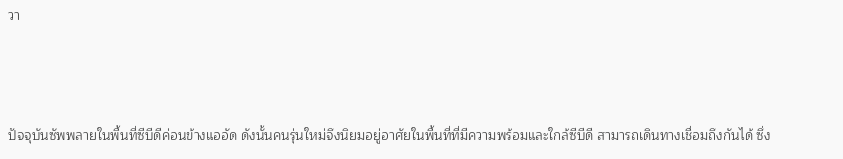วา



ปัจจุบันซัพพลายในพื้นที่ซีบีดีค่อนข้างแออัด ดังนั้นคนรุ่นใหม่จึงนิยมอยู่อาศัยในพื้นที่ที่มีความพร้อมและใกล้ซีบีดี สามารถเดินทางเชื่อมถึงกันได้ ซึ่ง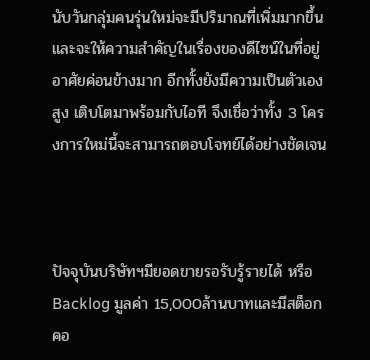นับวันกลุ่มคนรุ่นใหม่จะมีปริมาณที่เพิ่มมากขึ้น และจะให้ความสำคัญในเรื่องของดีไซน์ในที่อยู่อาศัยค่อนข้างมาก อีกทั้งยังมีความเป็นตัวเองสูง เติบโตมาพร้อมกับไอที จึงเชื่อว่าทั้ง 3 โครงการใหม่นี้จะสามารถตอบโจทย์ได้อย่างชัดเจน



ปัจจุบันบริษัทฯมียอดขายรอรับรู้รายได้ หรือBacklog มูลค่า 15,000ล้านบาทและมีสต็อกคอ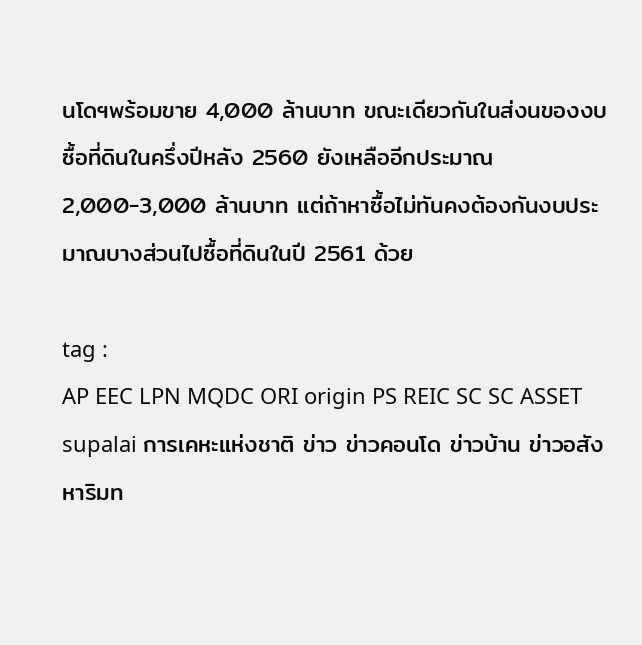นโดฯพร้อมขาย 4,000 ล้านบาท ขณะเดียวกันในส่งนของงบซื้อที่ดินในครึ่งปีหลัง 2560 ยังเหลืออีกประมาณ 2,000-3,000 ล้านบาท แต่ถ้าหาซื้อไม่ทันคงต้องกันงบประมาณบางส่วนไปซื้อที่ดินในปี 2561 ด้วย

tag :
AP EEC LPN MQDC ORI origin PS REIC SC SC ASSET supalai การเคหะแห่งชาติ ข่าว ข่าวคอนโด ข่าวบ้าน ข่าวอสังหาริมท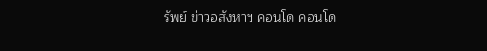รัพย์ ข่าวอสังหาฯ คอนโด คอนโด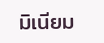มิเนียม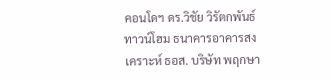คอนโดฯ ดร.วิชัย วิรัตกพันธ์ ทาวน์โฮม ธนาคารอาคารสงเคราะห์ ธอส. บริษัท พฤกษา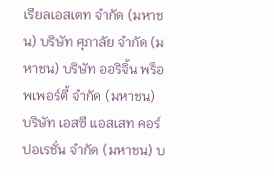เรียลเอสเตท จำกัด (มหาชน) บริษัท ศุภาลัย จำกัด (มหาชน) บริษัท ออริจิ้น พร็อพเพอร์ตี้ จำกัด (มหาชน) บริษัท เอสซี แอสเสท คอร์ปอเรชั่น จำกัด (มหาชน) บ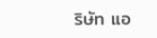ริษัท แอ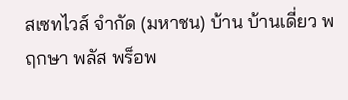สเซทไวส์ จำกัด (มหาชน) บ้าน บ้านเดี่ยว พฤกษา พลัส พร็อพ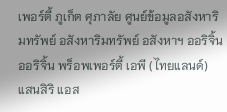เพอร์ตี้ ภูเก็ต ศุภาลัย ศูนย์ข้อมูลอสังหาริมทรัพย์ อสังหาริมทรัพย์ อสังหาฯ ออริจิ้น ออริจิ้น พร็อพเพอร์ตี้ เอพี (ไทยแลนด์) แสนสิริ แอส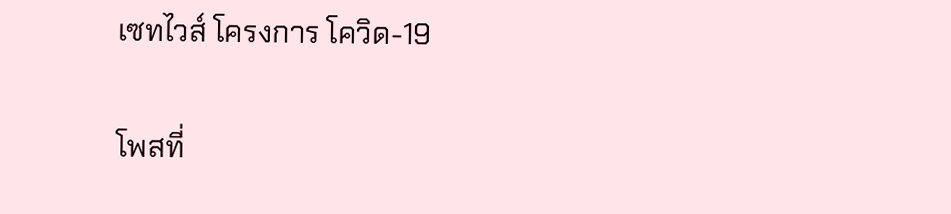เซทไวส์ โครงการ โควิด-19

โพสที่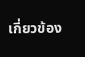เกี่ยวข้อง